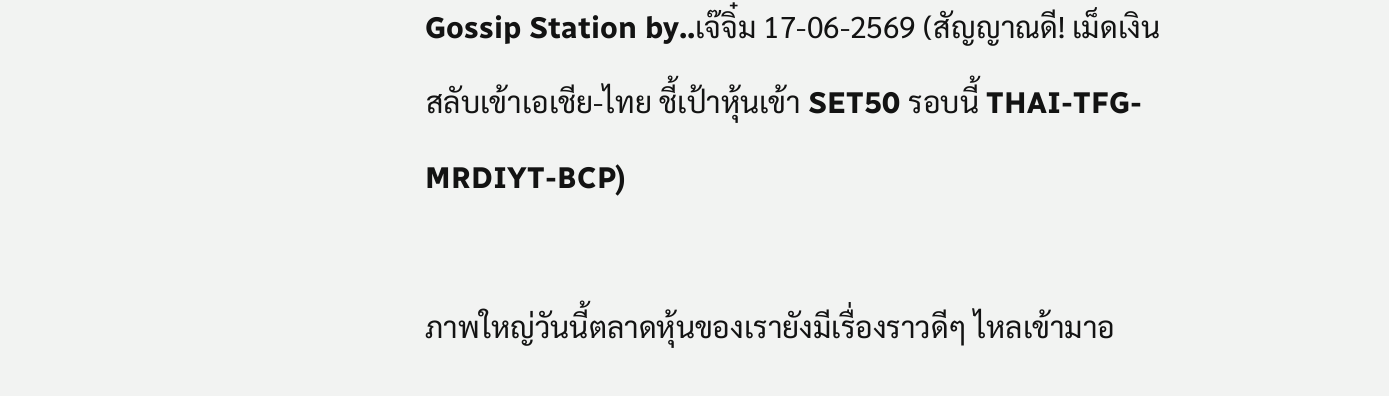Gossip Station by..เจ๊จิ๋ม 17-06-2569 (สัญญาณดี! เม็ดเงินสลับเข้าเอเชีย-ไทย ชี้เป้าหุ้นเข้า SET50 รอบนี้ THAI-TFG-MRDIYT-BCP)

ภาพใหญ่วันนี้ตลาดหุ้นของเรายังมีเรื่องราวดีๆ ไหลเข้ามาอ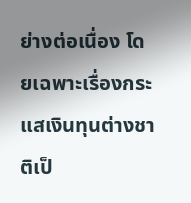ย่างต่อเนื่อง โดยเฉพาะเรื่องกระแสเงินทุนต่างชาติเป็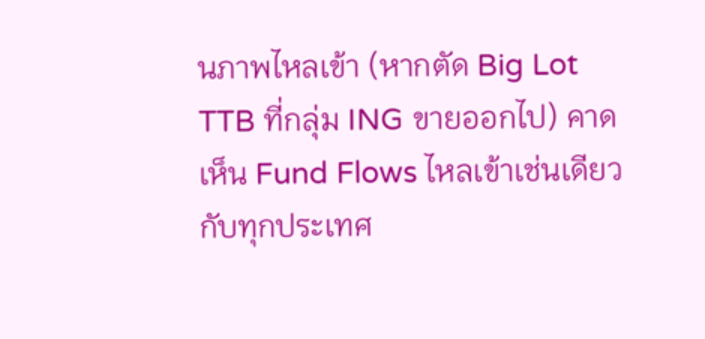นภาพไหลเข้า (หากตัด Big Lot TTB ที่กลุ่ม ING ขายออกไป) คาดเห็น Fund Flows ไหลเข้าเช่นเดียวกับทุกประเทศ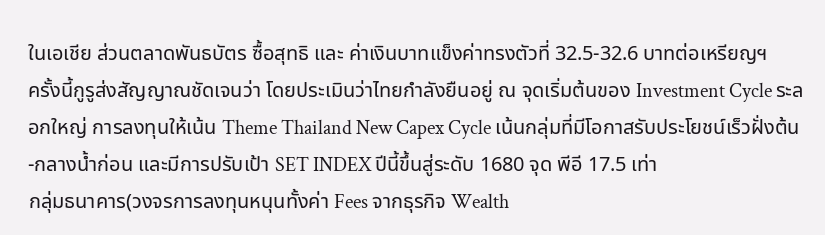ในเอเชีย ส่วนตลาดพันธบัตร ซื้อสุทธิ และ ค่าเงินบาทแข็งค่าทรงตัวที่ 32.5-32.6 บาทต่อเหรียญฯ
ครั้งนี้กูรูส่งสัญญาณชัดเจนว่า โดยประเมินว่าไทยกำลังยืนอยู่ ณ จุดเริ่มต้นของ Investment Cycle ระลอกใหญ่ การลงทุนให้เน้น Theme Thailand New Capex Cycle เน้นกลุ่มที่มีโอกาสรับประโยชน์เร็วฝั่งต้น-กลางน้ำก่อน และมีการปรับเป้า SET INDEX ปีนี้ขึ้นสู่ระดับ 1680 จุด พีอี 17.5 เท่า
กลุ่มธนาคาร(วงจรการลงทุนหนุนทั้งค่า Fees จากธุรกิจ Wealth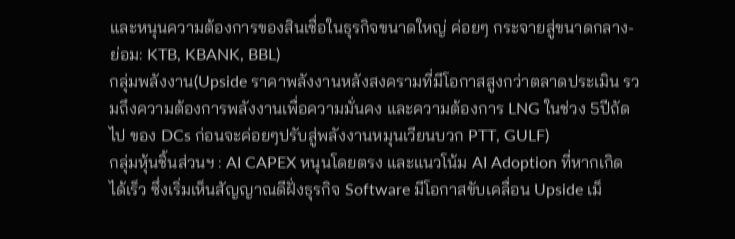และหนุนความต้องการของสินเชื่อในธุรกิจขนาดใหญ่ ค่อยๆ กระจายสู่ขนาดกลาง-ย่อม: KTB, KBANK, BBL)
กลุ่มพลังงาน(Upside ราคาพลังงานหลังสงครามที่มีโอกาสสูงกว่าตลาดประเมิน รวมถึงความต้องการพลังงานเพื่อความมั่นคง และความต้องการ LNG ในช่วง 5ปีถัดไป ของ DCs ก่อนจะค่อยๆปรับสู่พลังงานหมุนเวียนบวก PTT, GULF)
กลุ่มหุ้นชิ้นส่วนฯ : AI CAPEX หนุนโดยตรง และแนวโน้ม AI Adoption ที่หากเกิดได้เร็ว ซึ่งเริ่มเห็นสัญญาณดีฝั่งธุรกิจ Software มีโอกาสขับเคลื่อน Upside เม็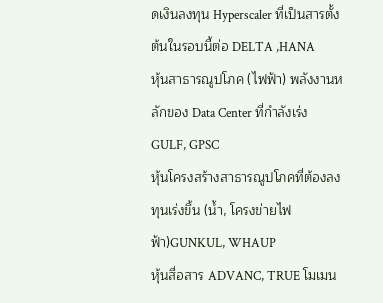ดเงินลงทุน Hyperscaler ที่เป็นสารตั้งต้นในรอบนี้ต่อ DELTA ,HANA
หุ้นสาธารณูปโภค (ไฟฟ้า) พลังงานหลักของ Data Center ที่กำลังเร่ง GULF, GPSC
หุ้นโครงสร้างสาธารณูปโภคที่ต้องลงทุนเร่งขึ้น (น้ำ, โครงข่ายไฟฟ้า)GUNKUL, WHAUP
หุ้นสื่อสาร ADVANC, TRUE โมเมน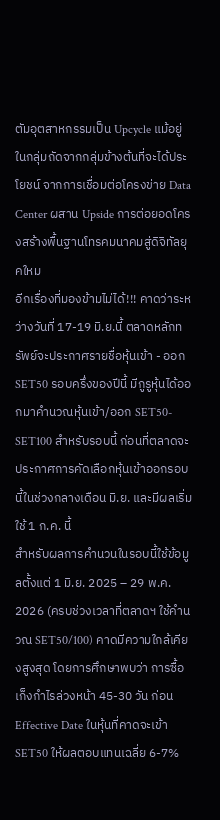ตัมอุตสาหกรรมเป็น Upcycle แม้อยู่ในกลุ่มถัดจากกลุ่มข้างต้นที่จะได้ประโยชน์ จากการเชื่อมต่อโครงข่าย Data Center ผสาน Upside การต่อยอดโครงสร้างพื้นฐานโทรคมนาคมสู่ดิจิทัลยุคใหม
อีกเรื่องที่มองข้ามไม่ได้!!! คาดว่าระหว่างวันที่ 17-19 มิ.ย.นี้ ตลาดหลักทรัพย์จะประกาศรายชื่อหุ้นเข้า - ออก SET50 รอบครึ่งของปีนี้ มีกูรูหุ้นได้ออกมาคำนวณหุ้นเข้า/ออก SET50-SET100 สำหรับรอบนี้ ก่อนที่ตลาดจะประกาศการคัดเลือกหุ้นเข้าออกรอบนี้ในช่วงกลางเดือน มิ.ย. และมีผลเริ่มใช้ 1 ก.ค. นี้
สำหรับผลการคำนวนในรอบนี้ใช้ข้อมูลตั้งแต่ 1 มิ.ย. 2025 – 29 พ.ค. 2026 (ครบช่วงเวลาที่ตลาดฯ ใช้คำนวณ SET50/100) คาดมีความใกล้เคียงสูงสุด โดยการศึกษาพบว่า การซื้อเก็งกำไรล่วงหน้า 45-30 วัน ก่อน Effective Date ในหุ้นที่คาดจะเข้าSET50 ให้ผลตอบแทนเฉลี่ย 6-7%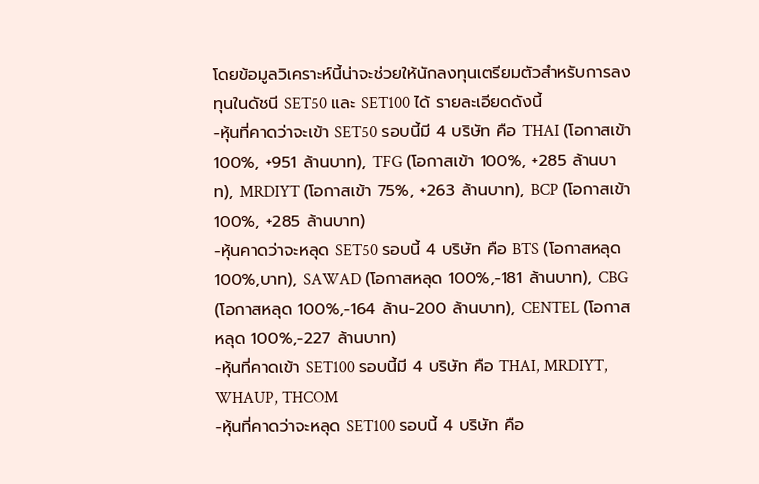โดยข้อมูลวิเคราะห์นี้น่าจะช่วยให้นักลงทุนเตรียมตัวสำหรับการลงทุนในดัชนี SET50 และ SET100 ได้ รายละเอียดดังนี้
-หุ้นที่คาดว่าจะเข้า SET50 รอบนี้มี 4 บริษัท คือ THAI (โอกาสเข้า 100%, +951 ล้านบาท), TFG (โอกาสเข้า 100%, +285 ล้านบาท), MRDIYT (โอกาสเข้า 75%, +263 ล้านบาท), BCP (โอกาสเข้า 100%, +285 ล้านบาท)
-หุ้นคาดว่าจะหลุด SET50 รอบนี้ 4 บริษัท คือ BTS (โอกาสหลุด 100%,บาท), SAWAD (โอกาสหลุด 100%,-181 ล้านบาท), CBG (โอกาสหลุด 100%,-164 ล้าน-200 ล้านบาท), CENTEL (โอกาสหลุด 100%,-227 ล้านบาท)
-หุ้นที่คาดเข้า SET100 รอบนี้มี 4 บริษัท คือ THAI, MRDIYT, WHAUP, THCOM
-หุ้นที่คาดว่าจะหลุด SET100 รอบนี้ 4 บริษัท คือ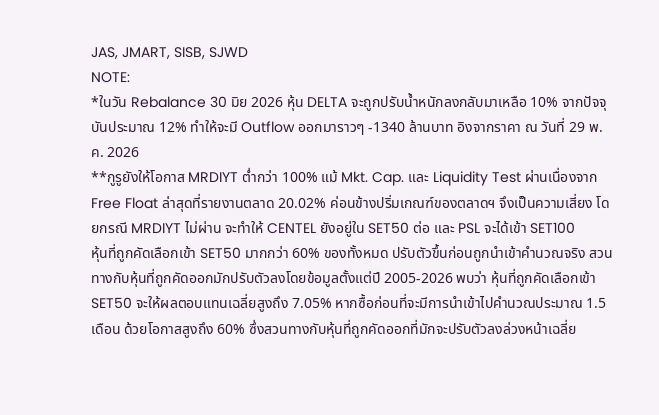JAS, JMART, SISB, SJWD
NOTE:
*ในวัน Rebalance 30 มิย 2026 หุ้น DELTA จะถูกปรับน้ำหนักลงกลับมาเหลือ 10% จากปัจจุบันประมาณ 12% ทำให้จะมี Outflow ออกมาราวๆ -1340 ล้านบาท อิงจากราคา ณ วันที่ 29 พ.ค. 2026
**กูรูยังให้โอกาส MRDIYT ต่ำกว่า 100% แม้ Mkt. Cap. และ Liquidity Test ผ่านเนื่องจาก Free Float ล่าสุดที่รายงานตลาด 20.02% ค่อนข้างปริ่มเกณฑ์ของตลาดฯ จึงเป็นความเสี่ยง โดยกรณี MRDIYT ไม่ผ่าน จะทำให้ CENTEL ยังอยู่ใน SET50 ต่อ และ PSL จะได้เข้า SET100
หุ้นที่ถูกคัดเลือกเข้า SET50 มากกว่า 60% ของทั้งหมด ปรับตัวขึ้นก่อนถูกนำเข้าคำนวณจริง สวนทางกับหุ้นที่ถูกคัดออกมักปรับตัวลงโดยข้อมูลตั้งแต่ปี 2005-2026 พบว่า หุ้นที่ถูกคัดเลือกเข้า SET50 จะให้ผลตอบแทนเฉลี่ยสูงถึง 7.05% หากซื้อก่อนที่จะมีการนำเข้าไปคำนวณประมาณ 1.5 เดือน ด้วยโอกาสสูงถึง 60% ซึ่งสวนทางกับหุ้นที่ถูกคัดออกที่มักจะปรับตัวลงล่วงหน้าเฉลี่ย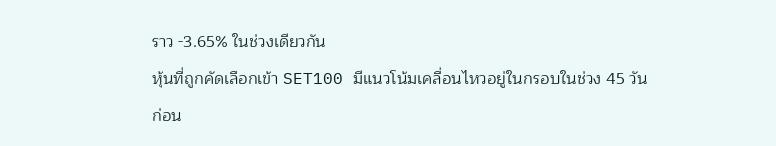ราว -3.65% ในช่วงเดียวกัน
หุ้นที่ถูกคัดเลือกเข้า SET100 มีแนวโน้มเคลื่อนไหวอยู่ในกรอบในช่วง 45 วัน ก่อน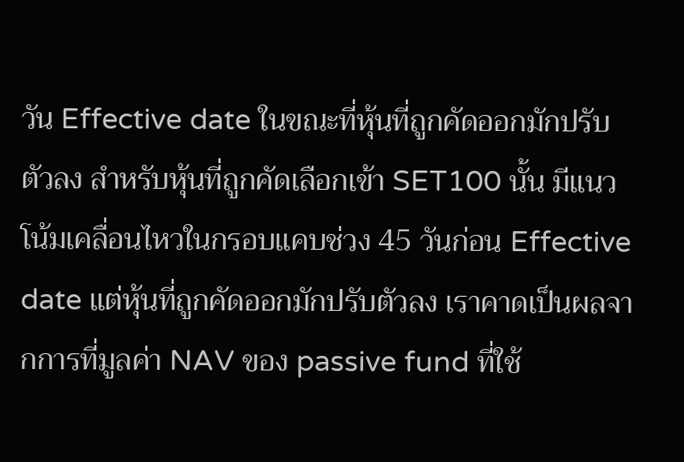วัน Effective date ในขณะที่หุ้นที่ถูกคัดออกมักปรับตัวลง สำหรับหุ้นที่ถูกคัดเลือกเข้า SET100 นั้น มีแนวโน้มเคลื่อนไหวในกรอบแคบช่วง 45 วันก่อน Effective date แต่หุ้นที่ถูกคัดออกมักปรับตัวลง เราคาดเป็นผลจากการที่มูลค่า NAV ของ passive fund ที่ใช้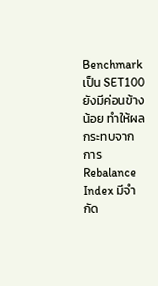Benchmark เป็น SET100 ยังมีค่อนข้างน้อย ทำให้ผลกระทบจากการ Rebalance Index มีจำกัด